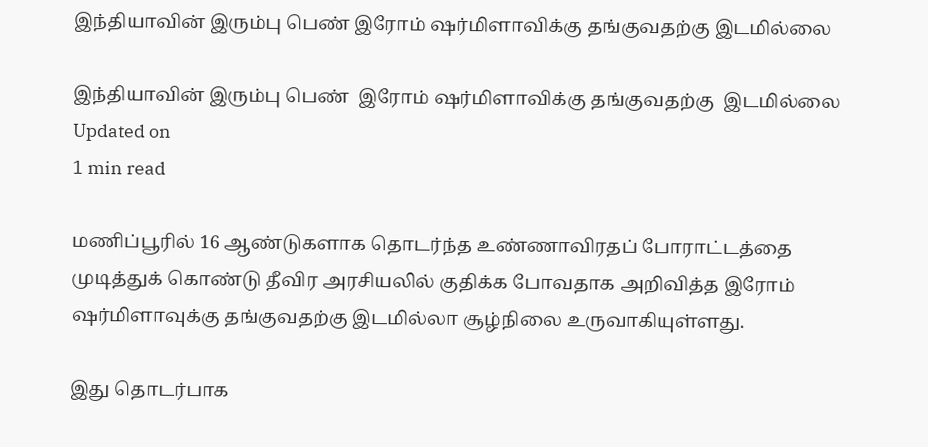இந்தியாவின் இரும்பு பெண் இரோம் ஷர்மிளாவிக்கு தங்குவதற்கு இடமில்லை

இந்தியாவின் இரும்பு பெண்  இரோம் ஷர்மிளாவிக்கு தங்குவதற்கு  இடமில்லை
Updated on
1 min read

மணிப்பூரில் 16 ஆண்டுகளாக தொடர்ந்த உண்ணாவிரதப் போராட்டத்தை முடித்துக் கொண்டு தீவிர அரசியலில் குதிக்க போவதாக அறிவித்த இரோம் ஷர்மிளாவுக்கு தங்குவதற்கு இடமில்லா சூழ்நிலை உருவாகியுள்ளது.

இது தொடர்பாக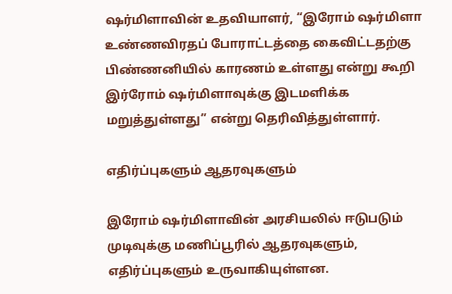ஷர்மிளாவின் உதவியாளர், “இரோம் ஷர்மிளா உண்ணவிரதப் போராட்டத்தை கைவிட்டதற்கு பிண்ணனியில் காரணம் உள்ளது என்று கூறி இர்ரோம் ஷர்மிளாவுக்கு இடமளிக்க மறுத்துள்ளது” என்று தெரிவித்துள்ளார்.

எதிர்ப்புகளும் ஆதரவுகளும்

இரோம் ஷர்மிளாவின் அரசியலில் ஈடுபடும் முடிவுக்கு மணிப்பூரில் ஆதரவுகளும், எதிர்ப்புகளும் உருவாகியுள்ளன.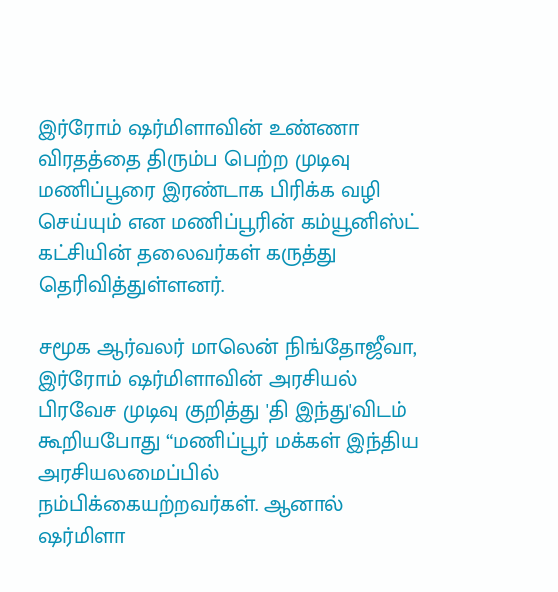இர்ரோம் ஷர்மிளாவின் உண்ணா விரதத்தை திரும்ப பெற்ற முடிவு மணிப்பூரை இரண்டாக பிரிக்க வழி செய்யும் என மணிப்பூரின் கம்யூனிஸ்ட் கட்சியின் தலைவர்கள் கருத்து தெரிவித்துள்ளனர்.

சமூக ஆர்வலர் மாலென் நிங்தோஜீவா, இர்ரோம் ஷர்மிளாவின் அரசியல் பிரவேச முடிவு குறித்து 'தி இந்து'விடம் கூறியபோது “மணிப்பூர் மக்கள் இந்திய அரசியலமைப்பில் நம்பிக்கையற்றவர்கள். ஆனால் ஷர்மிளா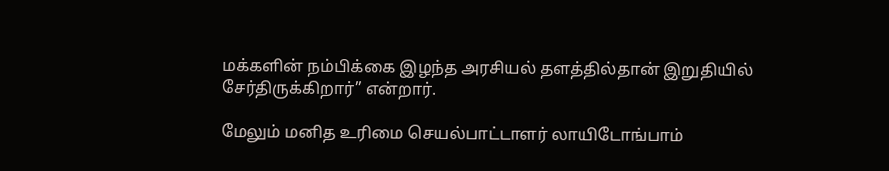மக்களின் நம்பிக்கை இழந்த அரசியல் தளத்தில்தான் இறுதியில் சேர்திருக்கிறார்” என்றார்.

மேலும் மனித உரிமை செயல்பாட்டாளர் லாயிடோங்பாம்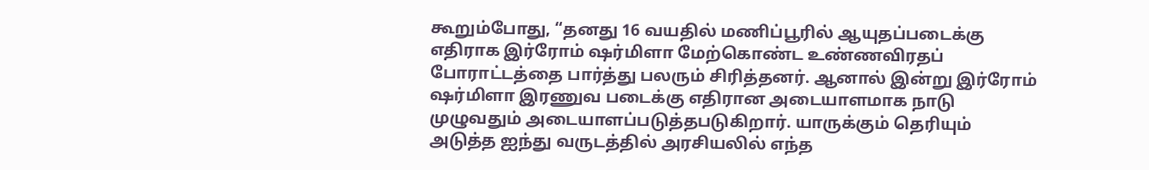கூறும்போது, “தனது 16 வயதில் மணிப்பூரில் ஆயுதப்படைக்கு எதிராக இர்ரோம் ஷர்மிளா மேற்கொண்ட உண்ணவிரதப் போராட்டத்தை பார்த்து பலரும் சிரித்தனர். ஆனால் இன்று இர்ரோம் ஷர்மிளா இரணுவ படைக்கு எதிரான அடையாளமாக நாடு முழுவதும் அடையாளப்படுத்தபடுகிறார். யாருக்கும் தெரியும் அடுத்த ஐந்து வருடத்தில் அரசியலில் எந்த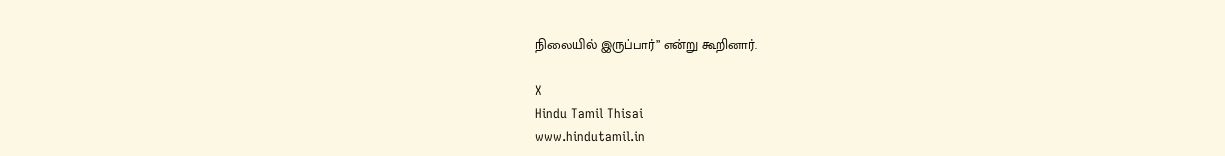நிலையில் இருப்பார்” என்று கூறினார்.

X
Hindu Tamil Thisai
www.hindutamil.in